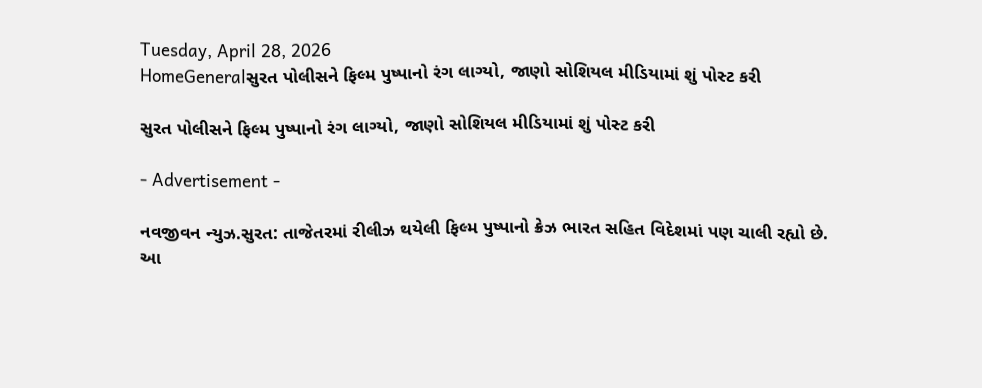Tuesday, April 28, 2026
HomeGeneralસુરત પોલીસને ફિલ્મ પુષ્પાનો રંગ લાગ્યો, જાણો સોશિયલ મીડિયામાં શું પોસ્ટ કરી

સુરત પોલીસને ફિલ્મ પુષ્પાનો રંગ લાગ્યો, જાણો સોશિયલ મીડિયામાં શું પોસ્ટ કરી

- Advertisement -

નવજીવન ન્યુઝ.સુરત: તાજેતરમાં રીલીઝ થયેલી ફિલ્મ પુષ્પાનો ક્રેઝ ભારત સહિત વિદેશમાં પણ ચાલી રહ્યો છે. આ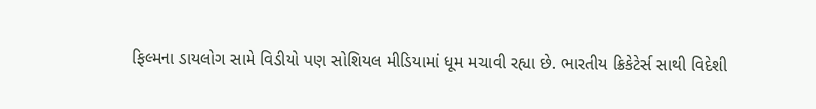ફિલ્મના ડાયલોગ સામે વિડીયો પણ સોશિયલ મીડિયામાં ધૂમ મચાવી રહ્યા છે. ભારતીય ક્રિકેટેર્સ સાથી વિદેશી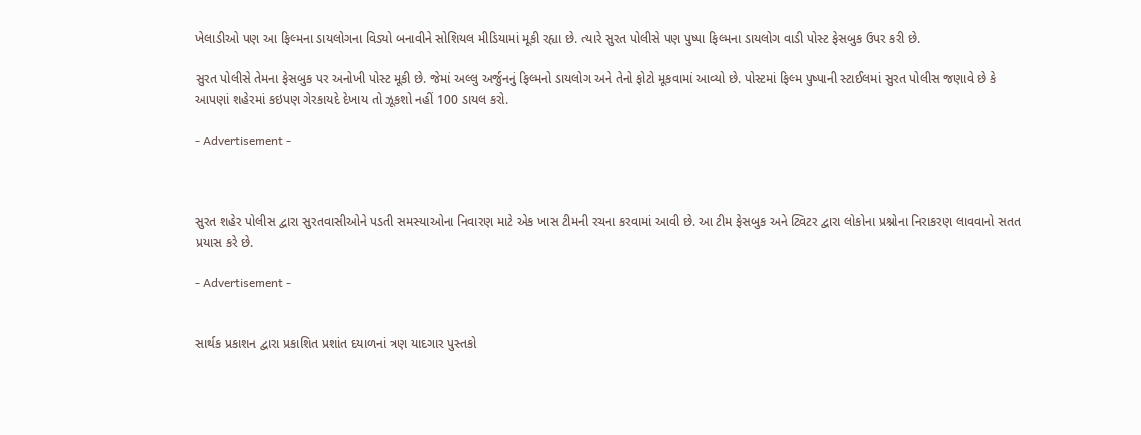ખેલાડીઓ પણ આ ફિલ્મના ડાયલોગના વિડ્યો બનાવીને સોશિયલ મીડિયામાં મૂકી રહ્યા છે. ત્યારે સુરત પોલીસે પણ પુષ્પા ફિલ્મના ડાયલોગ વાડી પોસ્ટ ફેસબુક ઉપર કરી છે.

સુરત પોલીસે તેમના ફેસબુક પર અનોખી પોસ્ટ મૂકી છે. જેમાં અલ્લુ અર્જુનનું ફિલ્મનો ડાયલોગ અને તેનો ફોટો મૂકવામાં આવ્યો છે. પોસ્ટમાં ફિલ્મ પુષ્પાની સ્ટાઈલમાં સુરત પોલીસ જણાવે છે કે આપણાં શહેરમાં કઇપણ ગેરકાયદે દેખાય તો ઝૂકશો નહીં 100 ડાયલ કરો.

- Advertisement -



સુરત શહેર પોલીસ દ્વારા સુરતવાસીઓને પડતી સમસ્યાઓના નિવારણ માટે એક ખાસ ટીમની રચના કરવામાં આવી છે. આ ટીમ ફેસબુક અને ટ્વિટર દ્વારા લોકોના પ્રશ્નોના નિરાકરણ લાવવાનો સતત પ્રયાસ કરે છે.

- Advertisement -


સાર્થક પ્રકાશન દ્વારા પ્રકાશિત પ્રશાંત દયાળનાં ત્રણ યાદગાર પુસ્તકો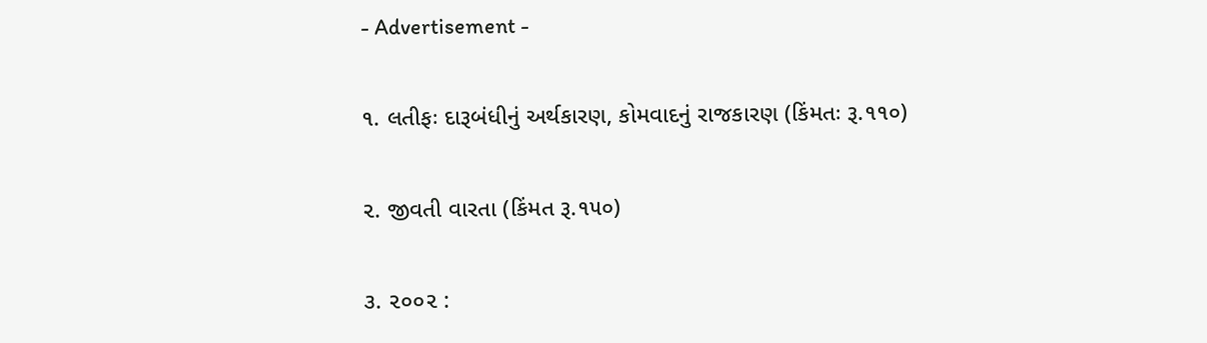- Advertisement -

૧. લતીફઃ દારૂબંધીનું અર્થકારણ, કોમવાદનું રાજકારણ (કિંમતઃ રૂ.૧૧૦)

૨. જીવતી વારતા (કિંમત રૂ.૧૫૦)

૩. ૨૦૦૨ :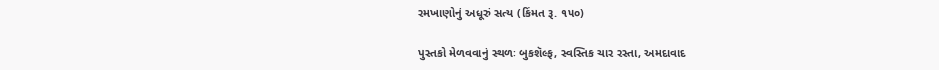રમખાણોનું અધૂરું સત્ય (કિંમત રૂ. ૧૫૦)

પુસ્તકો મેળવવાનું સ્થળઃ બુકશૅલ્ફ, સ્વસ્તિક ચાર રસ્તા, અમદાવાદ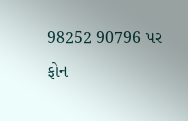98252 90796 પર ફોન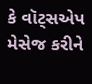કે વૉટ્સએપ મેસેજ કરીને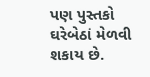પણ પુસ્તકો ઘરેબેઠાં મેળવી શકાય છે.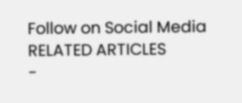Follow on Social Media
RELATED ARTICLES
-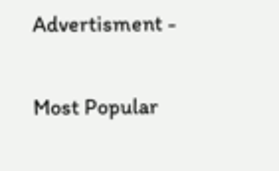Advertisment -

Most Popular